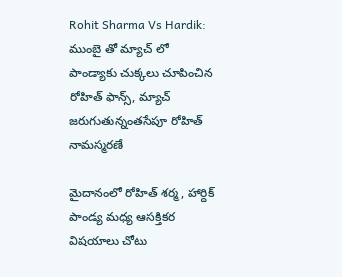Rohit Sharma Vs Hardik: ముంబై తో మ్యాచ్ లో పాండ్యాకు చుక్కలు చూపించిన రోహిత్ ఫాన్స్, మ్యాచ్ జరుగుతున్నంతసేపూ రోహిత్ నామస్మరణే

మైదానంలో రోహిత్ శర్మ, హార్దిక్ పాండ్య మధ్య ఆసక్తికర విషయాలు చోటు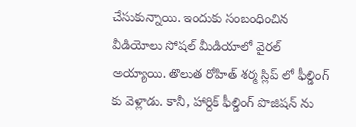చేసుకున్నాయి. ఇందుకు సంబంధించిన వీడియోలు సోషల్ మీడియాలో వైరల్ అయ్యాయి. తొలుత రోహిత్ శర్మ స్లిప్ లో ఫీల్డింగ్ కు వెళ్లాడు. కానీ, హార్దిక్ ఫీల్డింగ్ పొజిషన్ ను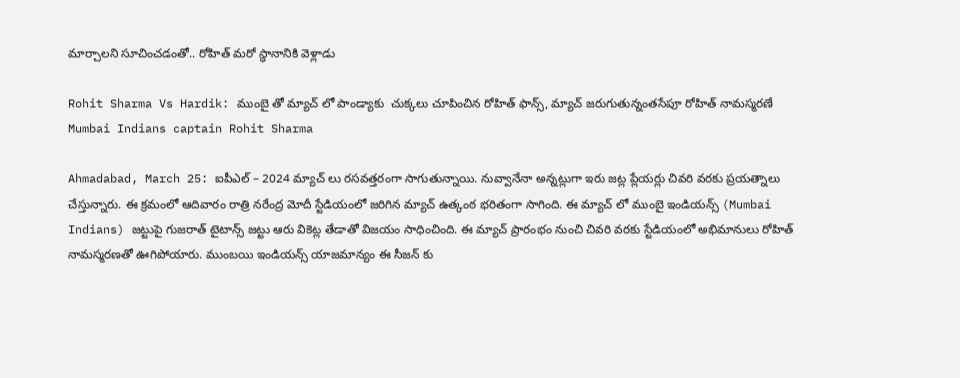మార్చాలని సూచించడంతో.. రోహిత్ మరో స్థానానికి వెళ్లాడు

Rohit Sharma Vs Hardik: ముంబై తో మ్యాచ్ లో పాండ్యాకు  చుక్కలు చూపించిన రోహిత్ ఫాన్స్, మ్యాచ్ జరుగుతున్నంతసేపూ రోహిత్ నామస్మరణే
Mumbai Indians captain Rohit Sharma

Ahmadabad, March 25: ఐపీఎల్ – 2024 మ్యాచ్ లు రసవత్తరంగా సాగుతున్నాయి. నువ్వానేనా అన్నట్లుగా ఇరు జట్ల ప్లేయర్లు చివరి వరకు ప్రయత్నాలు చేస్తున్నారు. ఈ క్రమంలో ఆదివారం రాత్రి నరేంద్ర మోదీ స్టేడియంలో జరిగిన మ్యాచ్ ఉత్కంఠ భరితంగా సాగింది. ఈ మ్యాచ్ లో ముంబై ఇండియన్స్ (Mumbai Indians) జట్టుపై గుజరాత్ టైటాన్స్ జట్టు ఆరు వికెట్ల తేడాతో విజయం సాధించింది. ఈ మ్యాచ్ ప్రారంభం నుంచి చివరి వరకు స్టేడియంలో అభిమానులు రోహిత్ నామస్మరణతో ఊగిపోయారు. ముంబయి ఇండియన్స్ యాజమాన్యం ఈ సీజన్ కు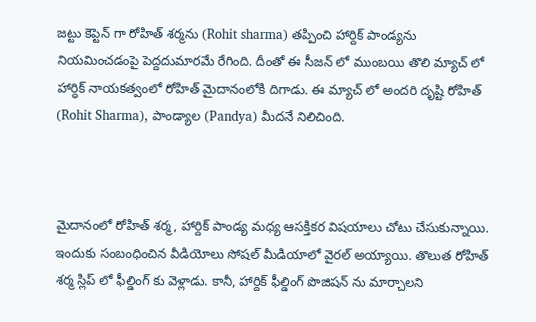జట్టు కెప్టెన్ గా రోహిత్ శర్మను (Rohit sharma) తప్పించి హార్దిక్ పాండ్యను నియమించడంపై పెద్దదుమారమే రేగింది. దీంతో ఈ సీజన్ లో ముంబయి తొలి మ్యాచ్ లో హార్ధిక్ నాయకత్వంలో రోహిత్ మైదానంలోకి దిగాడు. ఈ మ్యాచ్ లో అందరి దృష్టి రోహిత్ (Rohit Sharma), పాండ్యాల (Pandya) మీదనే నిలిచింది.



మైదానంలో రోహిత్ శర్మ, హార్దిక్ పాండ్య మధ్య ఆసక్తికర విషయాలు చోటు చేసుకున్నాయి. ఇందుకు సంబంధించిన వీడియోలు సోషల్ మీడియాలో వైరల్ అయ్యాయి. తొలుత రోహిత్ శర్మ స్లిప్ లో ఫీల్డింగ్ కు వెళ్లాడు. కానీ, హార్దిక్ ఫీల్డింగ్ పొజిషన్ ను మార్చాలని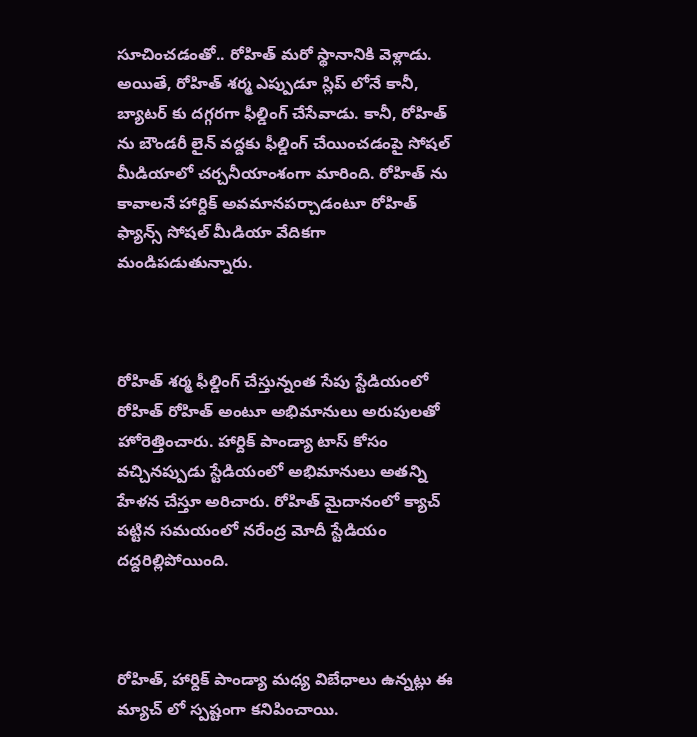సూచించడంతో.. రోహిత్ మరో స్థానానికి వెళ్లాడు. అయితే, రోహిత్ శర్మ ఎప్పుడూ స్లిప్ లోనే కానీ, బ్యాటర్ కు దగ్గరగా ఫీల్డింగ్ చేసేవాడు. కానీ, రోహిత్ ను బౌండరీ లైన్ వద్దకు ఫీల్డింగ్ చేయించడంపై సోషల్ మీడియాలో చర్చనీయాంశంగా మారింది. రోహిత్ ను కావాలనే హార్దిక్ అవమానపర్చాడంటూ రోహిత్ ఫ్యాన్స్ సోషల్ మీడియా వేదికగా మండిపడుతున్నారు.



రోహిత్ శర్మ ఫీల్డింగ్ చేస్తున్నంత సేపు స్టేడియంలో రోహిత్ రోహిత్ అంటూ అభిమానులు అరుపులతో హోరెత్తించారు. హార్దిక్ పాండ్యా టాస్ కోసం వచ్చినప్పుడు స్టేడియంలో అభిమానులు అతన్ని హేళన చేస్తూ అరిచారు. రోహిత్ మైదానంలో క్యాచ్ పట్టిన సమయంలో నరేంద్ర మోదీ స్టేడియం దద్దరిల్లిపోయింది.



రోహిత్, హార్దిక్ పాండ్యా మధ్య విబేధాలు ఉన్నట్లు ఈ మ్యాచ్ లో స్పష్టంగా కనిపించాయి.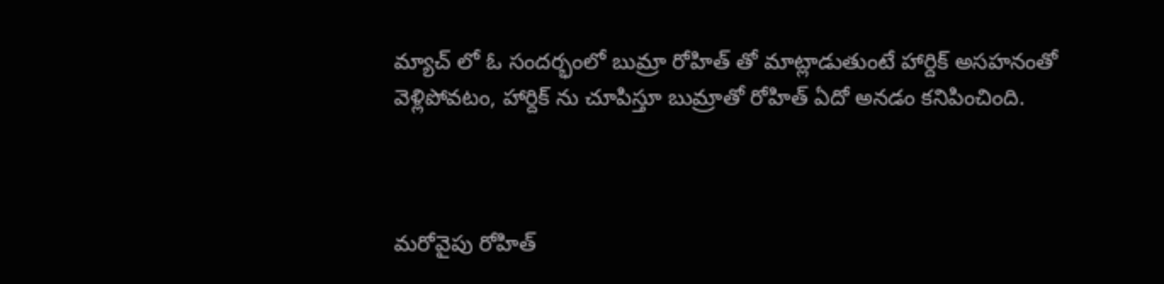మ్యాచ్ లో ఓ సందర్భంలో బుమ్రా రోహిత్ తో మాట్లాడుతుంటే హార్దిక్ అసహనంతో వెళ్లిపోవటం, హార్దిక్ ను చూపిస్తూ బుమ్రాతో రోహిత్ ఏదో అనడం కనిపించింది.



మరోవైపు రోహిత్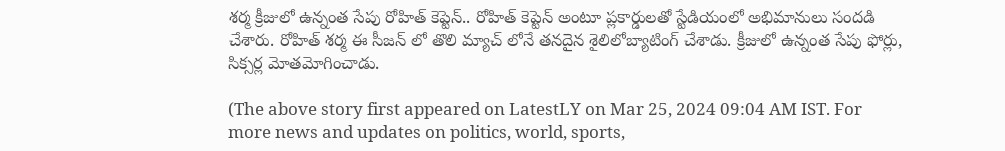శర్మ క్రీజులో ఉన్నంత సేపు రోహిత్ కెప్టెన్.. రోహిత్ కెప్టెన్ అంటూ ప్లకార్డులతో స్టేడియంలో అభిమానులు సందడి చేశారు. రోహిత్ శర్మ ఈ సీజన్ లో తొలి మ్యాచ్ లోనే తనదైన శైలిలోబ్యాటింగ్ చేశాడు. క్రీజులో ఉన్నంత సేపు ఫోర్లు, సిక్సర్ల మోతమోగించాడు.

(The above story first appeared on LatestLY on Mar 25, 2024 09:04 AM IST. For more news and updates on politics, world, sports,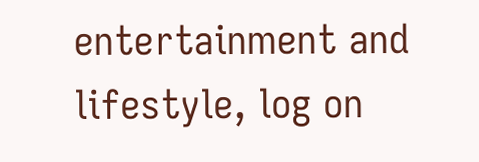entertainment and lifestyle, log on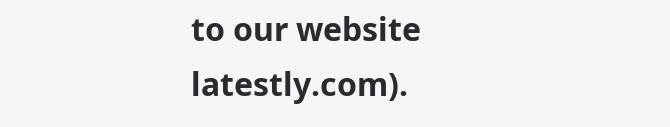to our website latestly.com).